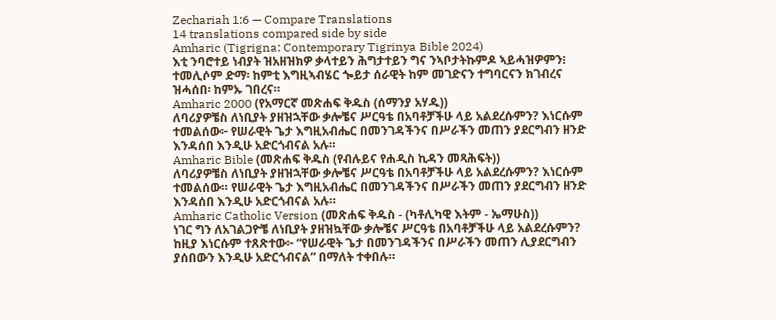Zechariah 1:6 — Compare Translations
14 translations compared side by side
Amharic (Tigrigna: Contemporary Tigrinya Bible 2024)
እቲ ንባሮተይ ነብያት ዝአዘዝክዎ ቃላተይን ሕግታተይን ግና ንኣቦታትኩምዶ ኣይሓዝዎምን፧ ተመሊሶም ድማ፡ ከምቲ እግዚኣብሄር ጐይታ ሰራዊት ከም መገድናን ተግባርናን ክገብረና ዝሓሰበ፡ ከምኡ ገበረና።
Amharic 2000 (የአማርኛ መጽሐፍ ቅዱስ (ሰማንያ አሃዱ))
ለባሪያዎቼስ ለነቢያት ያዘዝኋቸው ቃሎቼና ሥርዓቴ በአባቶቻችሁ ላይ አልደረሱምን? እነርሱም ተመልሰው፦ የሠራዊት ጌታ እግዚአብሔር በመንገዳችንና በሥራችን መጠን ያደርግብን ዘንድ እንዳሰበ እንዲሁ አድርጎብናል አሉ።
Amharic Bible (መጽሐፍ ቅዱስ (የብሉይና የሐዲስ ኪዳን መጻሕፍት))
ለባሪያዎቼስ ለነቢያት ያዘዝኋቸው ቃሎቼና ሥርዓቴ በአባቶቻችሁ ላይ አልደረሱምን? እነርሱም ተመልሰው። የሠራዊት ጌታ እግዚአብሔር በመንገዳችንና በሥራችን መጠን ያደርግብን ዘንድ እንዳሰበ እንዲሁ አድርጎብናል አሉ።
Amharic Catholic Version (መጽሐፍ ቅዱስ - (ካቶሊካዊ እትም - ኤማሁስ))
ነገር ግን ለአገልጋዮቼ ለነቢያት ያዘዝኳቸው ቃሎቼና ሥርዓቴ በአባቶቻችሁ ላይ አልደረሱምን? ከዚያ እነርሱም ተጸጽተው፦ “የሠራዊት ጌታ በመንገዳችንና በሥራችን መጠን ሊያደርግብን ያሰበውን እንዲሁ አድርጎብናል” በማለት ተቀበሉ።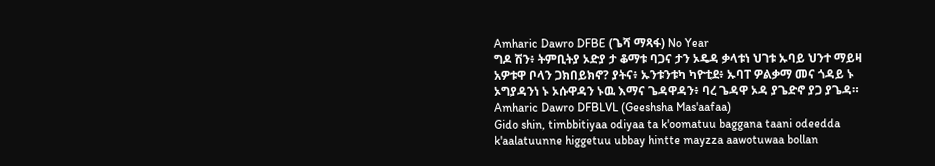Amharic Dawro DFBE (ጌሻ ማጻፋ) No Year
ግዶ ሽን፥ ትምቢትያ ኦድያ ታ ቆማቱ ባጋና ታን ኦዴዳ ቃላቱነ ህገቱ ኡባይ ህንተ ማይዛ አዎቱዋ ቦላን ጋክበይክኖ? ያትና፥ ኡንቱንቱካ ካዮቲደ፥ ኡባፐ ዎልቃማ መና ጎዳይ ኑ ኦግያዳንነ ኑ ኦሱዋዳን ኑዉ እማና ጌዳዋዳን፥ ባረ ጌዳዋ ኦዳ ያጌድኖ ያጋ ያጌዳ።
Amharic Dawro DFBLVL (Geeshsha Mas'aafaa)
Gido shin, timbbitiyaa odiyaa ta k'oomatuu baggana taani odeedda k'aalatuunne higgetuu ubbay hintte mayzza aawotuwaa bollan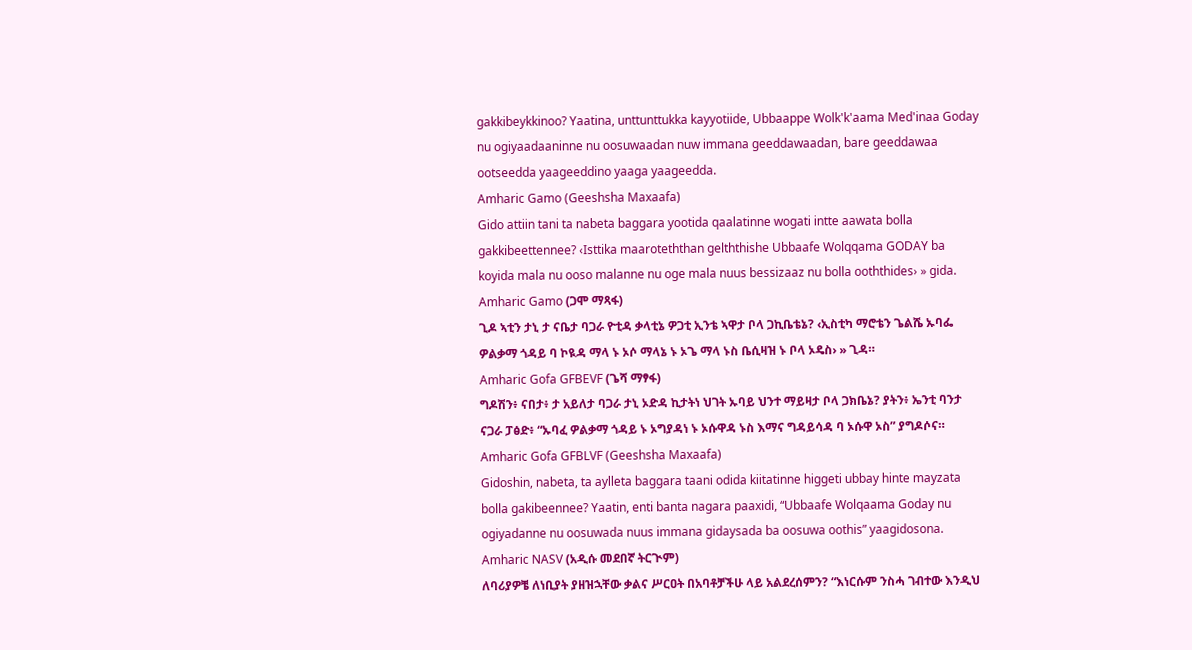gakkibeykkinoo? Yaatina, unttunttukka kayyotiide, Ubbaappe Wolk'k'aama Med'inaa Goday nu ogiyaadaaninne nu oosuwaadan nuw immana geeddawaadan, bare geeddawaa ootseedda yaageeddino yaaga yaageedda.
Amharic Gamo (Geeshsha Maxaafa)
Gido attiin tani ta nabeta baggara yootida qaalatinne wogati intte aawata bolla gakkibeettennee? ‹Isttika maaroteththan gelththishe Ubbaafe Wolqqama GODAY ba koyida mala nu ooso malanne nu oge mala nuus bessizaaz nu bolla ooththides› » gida.
Amharic Gamo (ጋሞ ማጻፋ)
ጊዶ ኣቲን ታኒ ታ ናቤታ ባጋራ ዮቲዳ ቃላቲኔ ዎጋቲ ኢንቴ ኣዋታ ቦላ ጋኪቤቴኔ? ‹ኢስቲካ ማሮቴን ጌልሼ ኡባፌ ዎልቃማ ጎዳይ ባ ኮዪዳ ማላ ኑ ኦሶ ማላኔ ኑ ኦጌ ማላ ኑስ ቤሲዛዝ ኑ ቦላ ኦዴስ› » ጊዳ።
Amharic Gofa GFBEVF (ጌሻ ማፃፋ)
ግዶሽን፥ ናበታ፥ ታ አይለታ ባጋራ ታኒ ኦድዳ ኪታትነ ህገት ኡባይ ህንተ ማይዛታ ቦላ ጋክቤኔ? ያትን፥ ኤንቲ ባንታ ናጋራ ፓፅድ፥ “ኡባፈ ዎልቃማ ጎዳይ ኑ ኦግያዳነ ኑ ኦሱዋዳ ኑስ እማና ግዳይሳዳ ባ ኦሱዋ ኦስ” ያግዶሶና።
Amharic Gofa GFBLVF (Geeshsha Maxaafa)
Gidoshin, nabeta, ta aylleta baggara taani odida kiitatinne higgeti ubbay hinte mayzata bolla gakibeennee? Yaatin, enti banta nagara paaxidi, “Ubbaafe Wolqaama Goday nu ogiyadanne nu oosuwada nuus immana gidaysada ba oosuwa oothis” yaagidosona.
Amharic NASV (አዲሱ መደበኛ ትርጒም)
ለባሪያዎቼ ለነቢያት ያዘዝኋቸው ቃልና ሥርዐት በአባቶቻችሁ ላይ አልደረሰምን? “እነርሱም ንስሓ ገብተው እንዲህ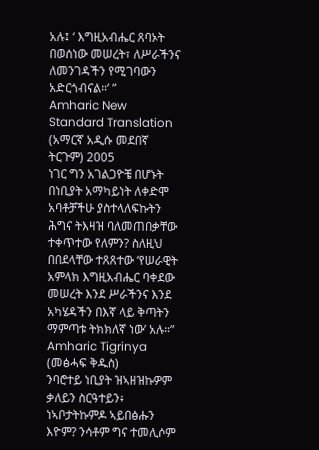አሉ፤ ‘ እግዚአብሔር ጸባኦት በወሰነው መሠረት፣ ለሥራችንና ለመንገዳችን የሚገባውን አድርጎብናል።’ ”
Amharic New Standard Translation (አማርኛ አዲሱ መደበኛ ትርጉም) 2005
ነገር ግን አገልጋዮቼ በሆኑት በነቢያት አማካይነት ለቀድሞ አባቶቻችሁ ያስተላለፍኩትን ሕግና ትእዛዝ ባለመጠበቃቸው ተቀጥተው የለምን? ስለዚህ በበደላቸው ተጸጸተው ‘የሠራዊት አምላክ እግዚአብሔር ባቀደው መሠረት እንደ ሥራችንና እንደ አካሄዳችን በእኛ ላይ ቅጣትን ማምጣቱ ትክክለኛ ነው’ አሉ።”
Amharic Tigrinya (መፅሓፍ ቅዱስ)
ንባሮተይ ነቢያት ዝኣዘዝኩዎም ቃለይን ስርዓተይን፥ ነኣቦታትኩምዶ ኣይበፅሑን እዮም? ንሳቶም ግና ተመሊሶም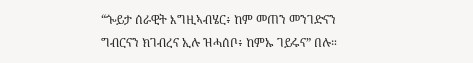“ጐይታ ሰራዊት እግዚኣብሄር፥ ከም መጠን መንገድናን ግብርናን ክገብረና ኢሉ ዝሓሰቦ፥ ከምኡ ገይሩና” በሉ።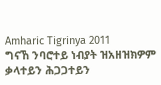Amharic Tigrinya 2011
ግናኸ ንባሮተይ ነብያት ዝአዘዝክዎም ቃላተይን ሕጋጋተይን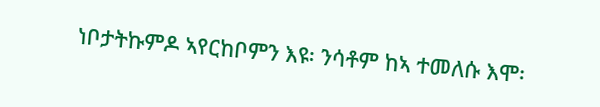ነቦታትኩምዶ ኣየርከቦምን እዩ፡ ንሳቶም ከኣ ተመለሱ እሞ፡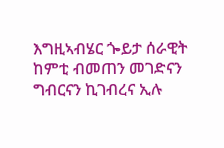እግዚኣብሄር ጐይታ ሰራዊት ከምቲ ብመጠን መገድናን ግብርናን ኪገብረና ኢሉ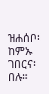ዝሐሰቦ፡ ከምኡ ገበርና፡ በሉ።